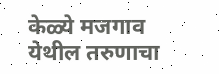केळ्ये मजगाव येथील तरुणाचा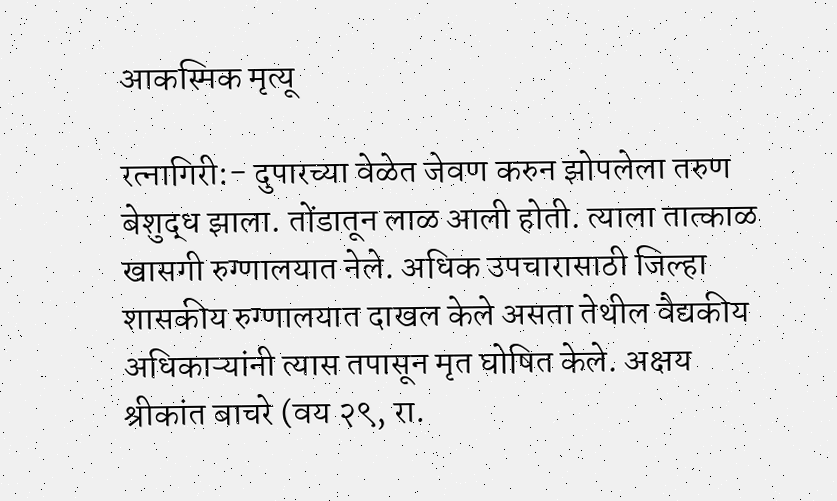आकस्मिक मृत्यू

रत्नागिरी:- दुपारच्या वेळेत जेवण करुन झोपलेला तरुण बेशुद्ध झाला. तोंडातून लाळ आली होती. त्याला तात्काळ खासगी रुग्णालयात नेले. अधिक उपचारासाठी जिल्हा शासकीय रुग्णालयात दाखल केले असता तेथील वैद्यकीय अधिकाऱ्यांनी त्यास तपासून मृत घोषित केले. अक्षय श्रीकांत बाचरे (वय २९, रा.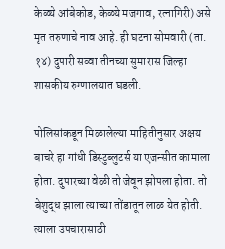केळ्ये आंबेकोड, केळ्ये मजगाव, रत्नागिरी) असे मृत तरुणाचे नाव आहे. ही घटना सोमवारी (ता. १४) दुपारी सव्वा तीनच्या सुमारास जिल्हा शासकीय रुग्णालयात घडली.

पोलिसांकडून मिळालेल्या माहितीनुसार अक्षय बाचरे हा गांधी डिस्टुब्लुटर्स या एजन्सीत कामाला होता. दुपारच्या वेळी तो जेवून झोपला होता. तो बेशुद्ध झाला त्याच्या तोंडातून लाळ येत होती. त्याला उपचारासाठी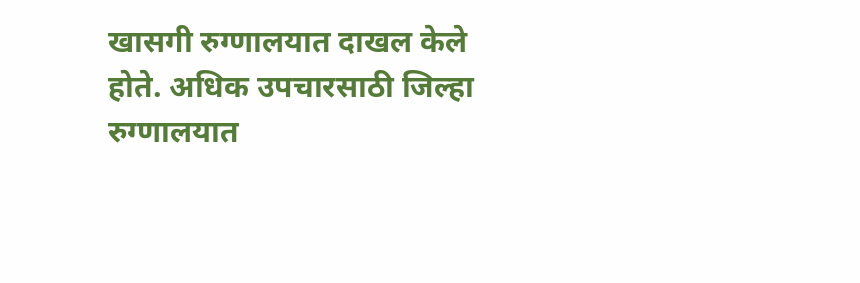खासगी रुग्णालयात दाखल केले होते. अधिक उपचारसाठी जिल्हा रुग्णालयात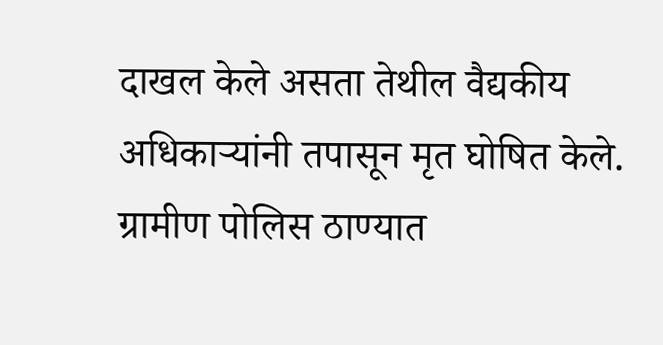दाखल केले असता तेथील वैद्यकीय अधिकाऱ्यांनी तपासून मृत घोषित केले. ग्रामीण पोलिस ठाण्यात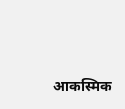आकस्मिक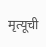मृत्यूची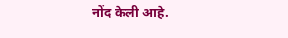नोंद केली आहे.